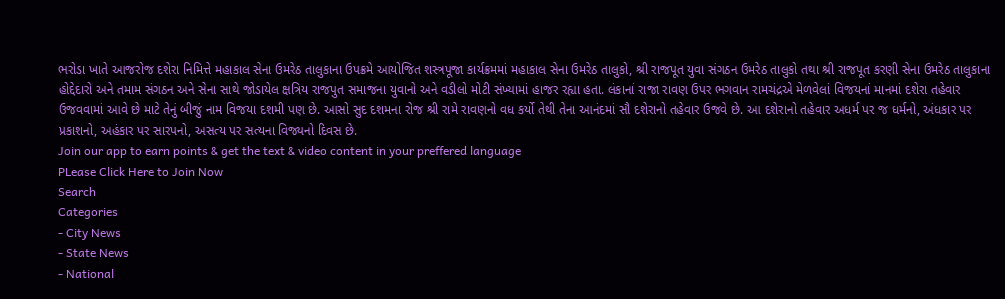ભરોડા ખાતે આજરોજ દશેરા નિમિત્તે મહાકાલ સેના ઉમરેઠ તાલુકાના ઉપક્રમે આયોજિત શસ્ત્રપૂજા કાર્યક્રમમાં મહાકાલ સેના ઉમરેઠ તાલુકો, શ્રી રાજપૂત યુવા સંગઠન ઉમરેઠ તાલુકો તથા શ્રી રાજપૂત કરણી સેના ઉમરેઠ તાલુકાના હોદ્દેદારો અને તમામ સંગઠન અને સેના સાથે જોડાયેલ ક્ષત્રિય રાજપુત સમાજના યુવાનો અને વડીલો મોટી સંખ્યામાં હાજર રહ્યા હતા. લંકાનાં રાજા રાવણ ઉપર ભગવાન રામચંદ્રએ મેળવેલાં વિજયનાં માનમાં દશેરા તહેવાર ઉજવવામાં આવે છે માટે તેનું બીજું નામ વિજયા દશમી પણ છે. આસો સુદ દશમના રોજ શ્રી રામે રાવણનો વધ કર્યો તેથી તેના આનંદમાં સૌ દશેરાનો તહેવાર ઉજવે છે. આ દશેરાનો તહેવાર અધર્મ પર જ ધર્મનો, અંધકાર પર પ્રકાશનો, અહંકાર પર સારપનો, અસત્ય પર સત્યના વિજ્યનો દિવસ છે.
Join our app to earn points & get the text & video content in your preffered language
PLease Click Here to Join Now
Search
Categories
- City News
- State News
- National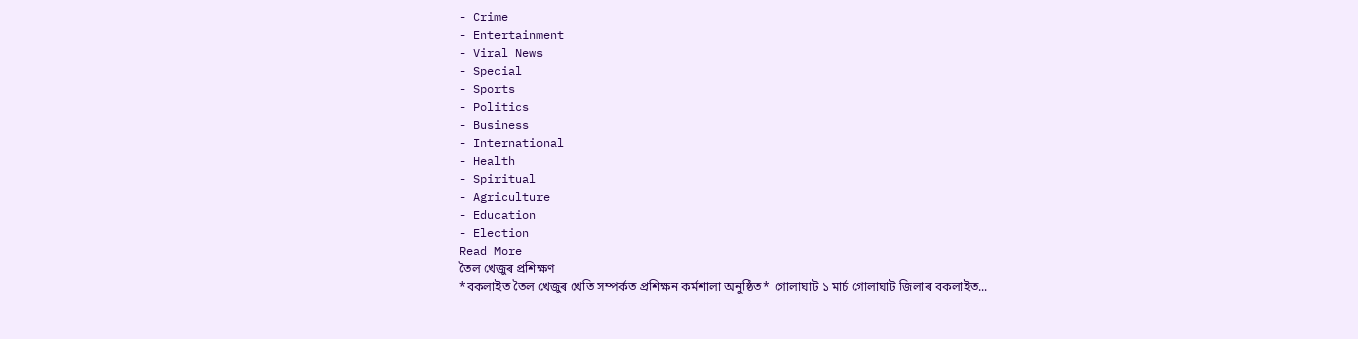- Crime
- Entertainment
- Viral News
- Special
- Sports
- Politics
- Business
- International
- Health
- Spiritual
- Agriculture
- Education
- Election
Read More
তৈল খেজুৰ প্ৰশিক্ষণ
*বকলাইত তৈল খেজুৰ খেতি সম্পৰ্কত প্ৰশিক্ষন কৰ্মশালা অনুষ্ঠিত* গোলাঘাট ১ মাৰ্চ গোলাঘাট জিলাৰ বকলাইত...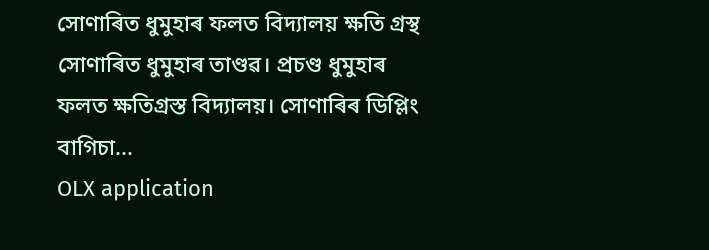সোণাৰিত ধুমুহাৰ ফলত বিদ্যালয় ক্ষতি গ্ৰস্থ
সোণাৰিত ধুমুহাৰ তাণ্ডৱ। প্ৰচণ্ড ধুমুহাৰ ফলত ক্ষতিগ্ৰস্ত বিদ্যালয়। সোণাৰিৰ ডিপ্লিং বাগিচা...
OLX application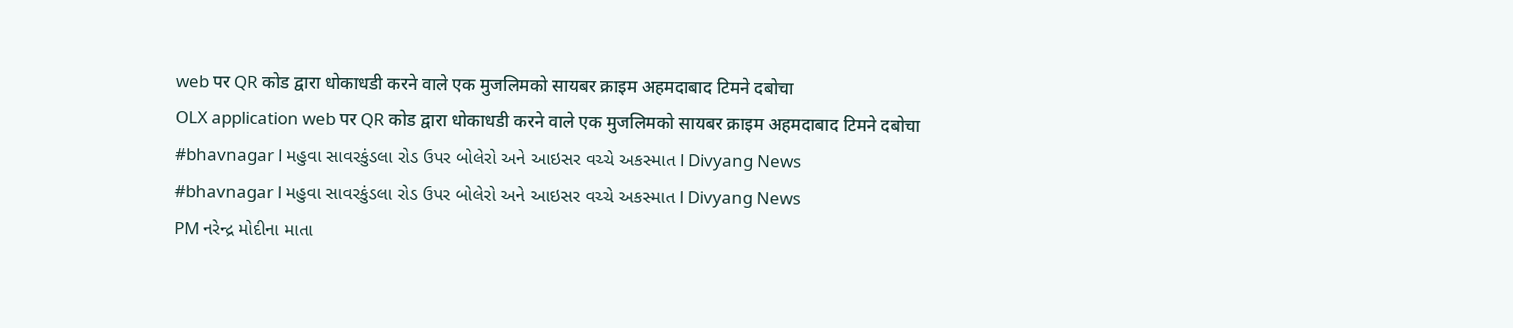web पर QR कोड द्वारा धोकाधडी करने वाले एक मुजलिमको सायबर क्राइम अहमदाबाद टिमने दबोचा
OLX application web पर QR कोड द्वारा धोकाधडी करने वाले एक मुजलिमको सायबर क्राइम अहमदाबाद टिमने दबोचा
#bhavnagar l મહુવા સાવરકુંડલા રોડ ઉપર બોલેરો અને આઇસર વચ્ચે અકસ્માત l Divyang News
#bhavnagar l મહુવા સાવરકુંડલા રોડ ઉપર બોલેરો અને આઇસર વચ્ચે અકસ્માત l Divyang News
PM નરેન્દ્ર મોદીના માતા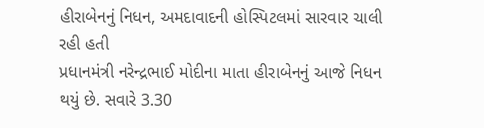હીરાબેનનું નિધન, અમદાવાદની હોસ્પિટલમાં સારવાર ચાલી રહી હતી
પ્રધાનમંત્રી નરેન્દ્રભાઈ મોદીના માતા હીરાબેનનું આજે નિધન થયું છે. સવારે 3.30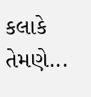કલાકે તેમણે...